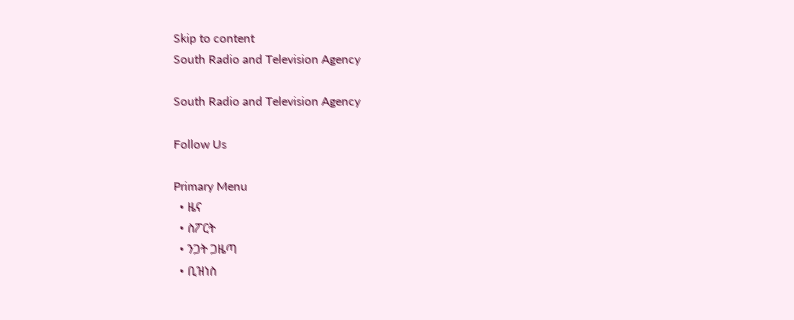Skip to content
South Radio and Television Agency

South Radio and Television Agency

Follow Us

Primary Menu
  • ዜና
  • ስፖርት
  • ንጋት ጋዜጣ
  • ቢዝነስ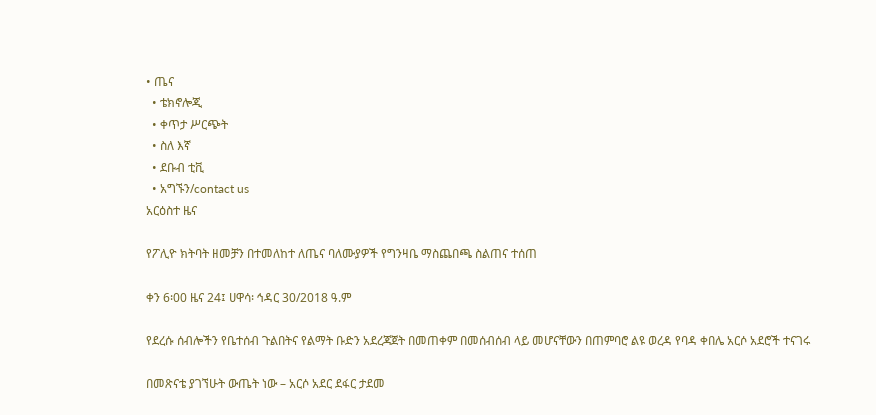• ጤና
  • ቴክኖሎጂ
  • ቀጥታ ሥርጭት
  • ስለ እኛ
  • ደቡብ ቲቪ
  • አግኙን/contact us
አርዕስተ ዜና

የፖሊዮ ክትባት ዘመቻን በተመለከተ ለጤና ባለሙያዎች የግንዛቤ ማስጨበጫ ስልጠና ተሰጠ

ቀን 6፡00 ዜና 24፤ ሀዋሳ፡ ኅዳር 30/2018 ዓ.ም

የደረሱ ሰብሎችን የቤተሰብ ጉልበትና የልማት ቡድን አደረጃጀት በመጠቀም በመሰብሰብ ላይ መሆናቸውን በጠምባሮ ልዩ ወረዳ የባዳ ቀበሌ አርሶ አደሮች ተናገሩ

በመጽናቴ ያገኘሁት ውጤት ነው – አርሶ አደር ደፋር ታደመ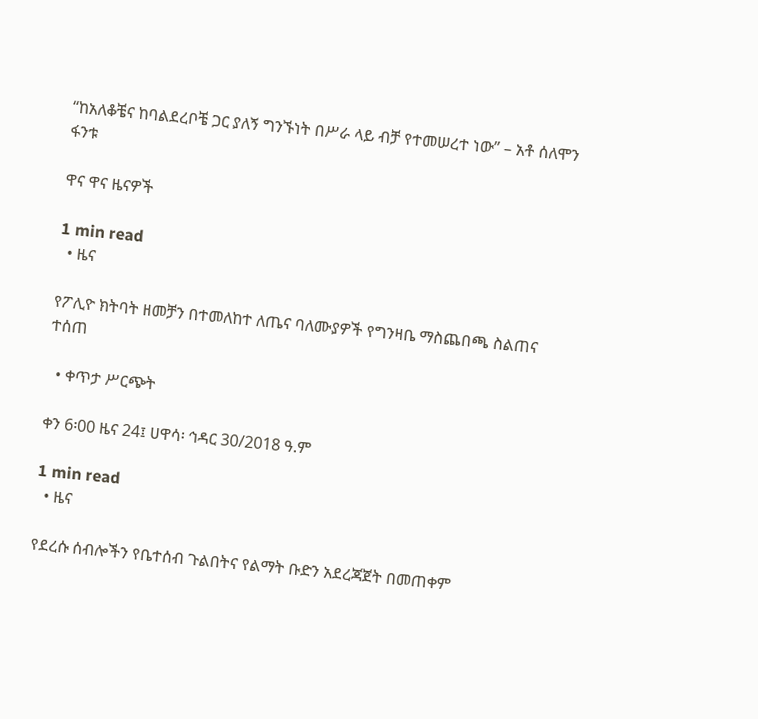“ከአለቆቼና ከባልደረቦቼ ጋር ያለኝ ግንኙነት በሥራ ላይ ብቻ የተመሠረተ ነው” – አቶ ሰለሞን ፋንቱ

ዋና ዋና ዜናዎች

1 min read
  • ዜና

የፖሊዮ ክትባት ዘመቻን በተመለከተ ለጤና ባለሙያዎች የግንዛቤ ማስጨበጫ ስልጠና ተሰጠ

  • ቀጥታ ሥርጭት

ቀን 6፡00 ዜና 24፤ ሀዋሳ፡ ኅዳር 30/2018 ዓ.ም

1 min read
  • ዜና

የደረሱ ሰብሎችን የቤተሰብ ጉልበትና የልማት ቡድን አደረጃጀት በመጠቀም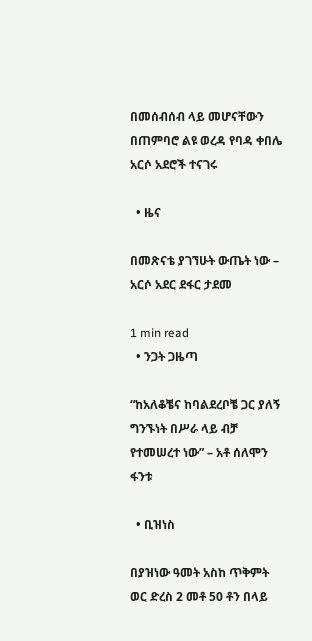በመሰብሰብ ላይ መሆናቸውን በጠምባሮ ልዩ ወረዳ የባዳ ቀበሌ አርሶ አደሮች ተናገሩ

  • ዜና

በመጽናቴ ያገኘሁት ውጤት ነው – አርሶ አደር ደፋር ታደመ

1 min read
  • ንጋት ጋዜጣ

“ከአለቆቼና ከባልደረቦቼ ጋር ያለኝ ግንኙነት በሥራ ላይ ብቻ የተመሠረተ ነው” – አቶ ሰለሞን ፋንቱ

  • ቢዝነስ

በያዝነው ዓመት አስከ ጥቅምት ወር ድረስ 2 መቶ 50 ቶን በላይ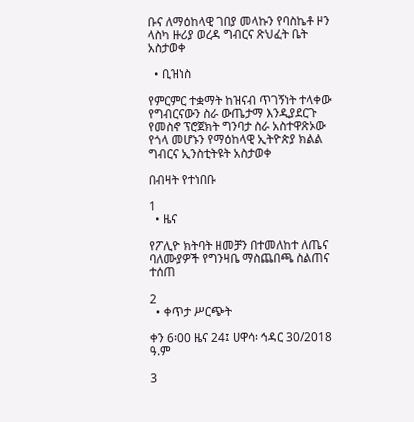ቡና ለማዕከላዊ ገበያ መላኩን የባስኬቶ ዞን ላስካ ዙሪያ ወረዳ ግብርና ጽህፈት ቤት አስታወቀ

  • ቢዝነስ

የምርምር ተቋማት ከዝናብ ጥገኝነት ተላቀው የግብርናውን ስራ ውጤታማ እንዲያደርጉ የመስኖ ፕሮጀክት ግንባታ ስራ አስተዋጽኦው የጎላ መሆኑን የማዕከላዊ ኢትዮጵያ ክልል ግብርና ኢንስቲትዩት አስታወቀ

በብዛት የተነበቡ

1
  • ዜና

የፖሊዮ ክትባት ዘመቻን በተመለከተ ለጤና ባለሙያዎች የግንዛቤ ማስጨበጫ ስልጠና ተሰጠ

2
  • ቀጥታ ሥርጭት

ቀን 6፡00 ዜና 24፤ ሀዋሳ፡ ኅዳር 30/2018 ዓ.ም

3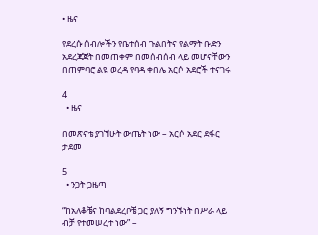• ዜና

የደረሱ ሰብሎችን የቤተሰብ ጉልበትና የልማት ቡድን አደረጃጀት በመጠቀም በመሰብሰብ ላይ መሆናቸውን በጠምባሮ ልዩ ወረዳ የባዳ ቀበሌ አርሶ አደሮች ተናገሩ

4
  • ዜና

በመጽናቴ ያገኘሁት ውጤት ነው – አርሶ አደር ደፋር ታደመ

5
  • ንጋት ጋዜጣ

“ከአለቆቼና ከባልደረቦቼ ጋር ያለኝ ግንኙነት በሥራ ላይ ብቻ የተመሠረተ ነው” –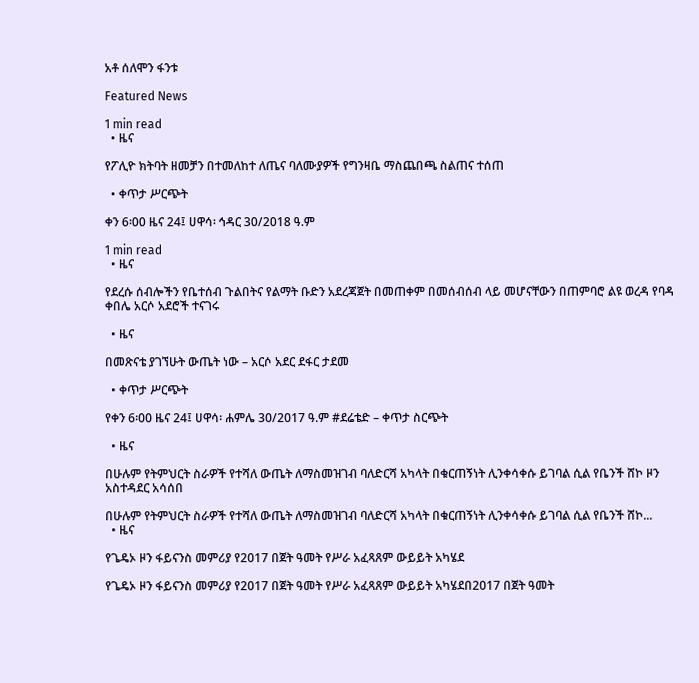አቶ ሰለሞን ፋንቱ

Featured News

1 min read
  • ዜና

የፖሊዮ ክትባት ዘመቻን በተመለከተ ለጤና ባለሙያዎች የግንዛቤ ማስጨበጫ ስልጠና ተሰጠ

  • ቀጥታ ሥርጭት

ቀን 6፡00 ዜና 24፤ ሀዋሳ፡ ኅዳር 30/2018 ዓ.ም

1 min read
  • ዜና

የደረሱ ሰብሎችን የቤተሰብ ጉልበትና የልማት ቡድን አደረጃጀት በመጠቀም በመሰብሰብ ላይ መሆናቸውን በጠምባሮ ልዩ ወረዳ የባዳ ቀበሌ አርሶ አደሮች ተናገሩ

  • ዜና

በመጽናቴ ያገኘሁት ውጤት ነው – አርሶ አደር ደፋር ታደመ

  • ቀጥታ ሥርጭት

የቀን 6፡00 ዜና 24፤ ሀዋሳ፡ ሐምሌ 30/2017 ዓ.ም #ደሬቴድ – ቀጥታ ስርጭት

  • ዜና

በሁሉም የትምህርት ስራዎች የተሻለ ውጤት ለማስመዝገብ ባለድርሻ አካላት በቁርጠኝነት ሊንቀሳቀሱ ይገባል ሲል የቤንች ሸኮ ዞን አስተዳደር አሳሰበ

በሁሉም የትምህርት ስራዎች የተሻለ ውጤት ለማስመዝገብ ባለድርሻ አካላት በቁርጠኝነት ሊንቀሳቀሱ ይገባል ሲል የቤንች ሸኮ...
  • ዜና

የጌዴኦ ዞን ፋይናንስ መምሪያ የ2017 በጀት ዓመት የሥራ አፈጻጸም ውይይት አካሄደ

የጌዴኦ ዞን ፋይናንስ መምሪያ የ2017 በጀት ዓመት የሥራ አፈጻጸም ውይይት አካሄደበ2017 በጀት ዓመት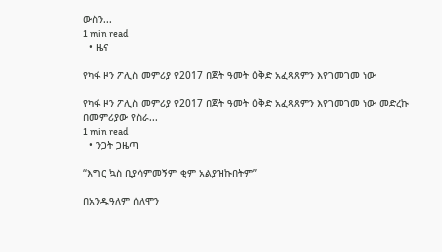ውስን...
1 min read
  • ዜና

የካፋ ዞን ፖሊስ መምሪያ የ2017 በጀት ዓመት ዕቅድ አፈጻጸምን እየገመገመ ነው

የካፋ ዞን ፖሊስ መምሪያ የ2017 በጀት ዓመት ዕቅድ አፈጻጸምን እየገመገመ ነው መድረኩ በመምሪያው የስራ...
1 min read
  • ንጋት ጋዜጣ

“እግር ኳስ ቢያሳምመኝም ቂም አልያዝኩበትም”

በአንዱዓለም ሰለሞን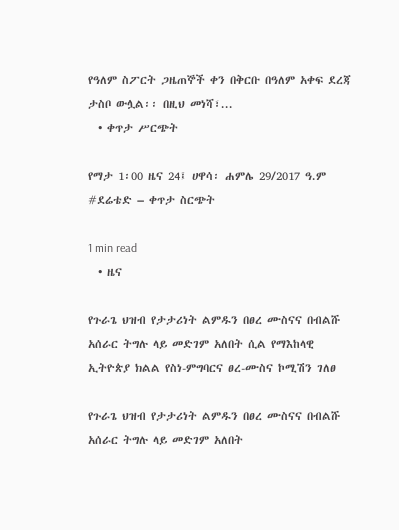የዓለም ስፖርት ጋዜጠኞች ቀን በቅርቡ በዓለም አቀፍ ደረጃ ታስቦ ውሏል፡፡ በዚህ መነሻ፣...
  • ቀጥታ ሥርጭት

የማታ 1፡00 ዜና 24፤ ሀዋሳ፡ ሐምሌ 29/2017 ዓ.ም #ደሬቴድ – ቀጥታ ስርጭት

1 min read
  • ዜና

የጉራጌ ህዝብ የታታሪነት ልምዱን በፀረ ሙስናና በብልሹ አሰራር ትግሉ ላይ መድገም አለበት ሲል የማእከላዊ ኢትዮጵያ ክልል የስነ-ምግባርና ፀረ-ሙስና ኮሚሽን ገለፀ

የጉራጌ ህዝብ የታታሪነት ልምዱን በፀረ ሙስናና በብልሹ አሰራር ትግሉ ላይ መድገም አለበት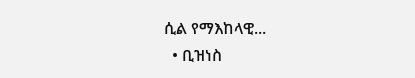ሲል የማእከላዊ...
  • ቢዝነስ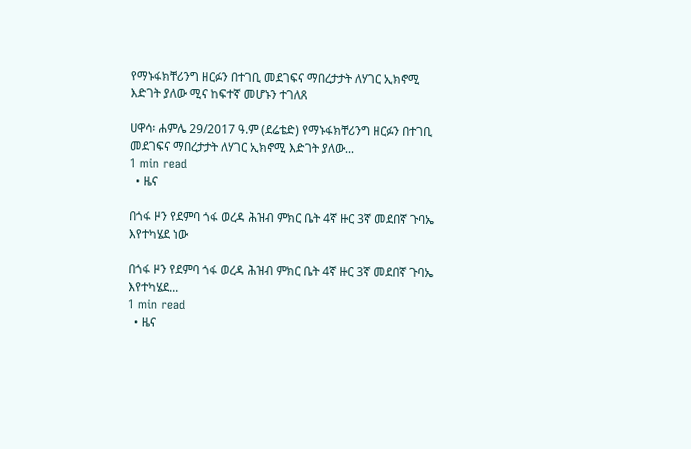የማኑፋክቸሪንግ ዘርፉን በተገቢ መደገፍና ማበረታታት ለሃገር ኢክኖሚ እድገት ያለው ሚና ከፍተኛ መሆኑን ተገለጸ

ሀዋሳ፡ ሐምሌ 29/2017 ዓ.ም (ደሬቴድ) የማኑፋክቸሪንግ ዘርፉን በተገቢ መደገፍና ማበረታታት ለሃገር ኢክኖሚ እድገት ያለው...
1 min read
  • ዜና

በጎፋ ዞን የደምባ ጎፋ ወረዳ ሕዝብ ምክር ቤት 4ኛ ዙር 3ኛ መደበኛ ጉባኤ እየተካሄደ ነው

በጎፋ ዞን የደምባ ጎፋ ወረዳ ሕዝብ ምክር ቤት 4ኛ ዙር 3ኛ መደበኛ ጉባኤ እየተካሄደ...
1 min read
  • ዜና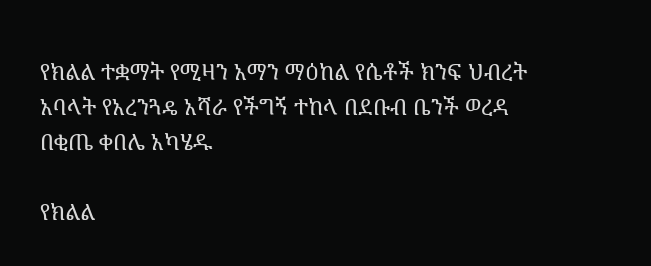የክልል ተቋማት የሚዛን አማን ማዕከል የሴቶች ክንፍ ህብረት አባላት የአረንጓዴ አሻራ የችግኝ ተከላ በደቡብ ቤንች ወረዳ በቂጤ ቀበሌ አካሄዱ

የክልል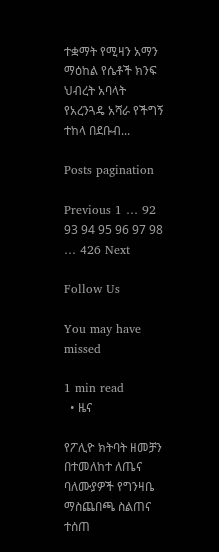ተቋማት የሚዛን አማን ማዕከል የሴቶች ክንፍ ህብረት አባላት የአረንጓዴ አሻራ የችግኝ ተከላ በደቡብ...

Posts pagination

Previous 1 … 92 93 94 95 96 97 98 … 426 Next

Follow Us

You may have missed

1 min read
  • ዜና

የፖሊዮ ክትባት ዘመቻን በተመለከተ ለጤና ባለሙያዎች የግንዛቤ ማስጨበጫ ስልጠና ተሰጠ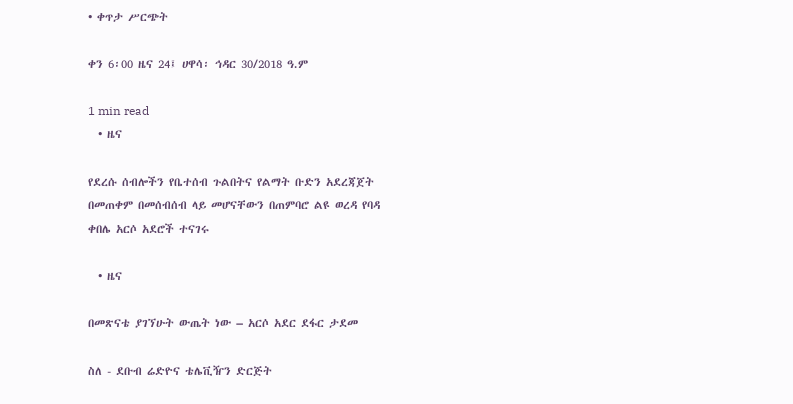• ቀጥታ ሥርጭት

ቀን 6፡00 ዜና 24፤ ሀዋሳ፡ ኅዳር 30/2018 ዓ.ም

1 min read
  • ዜና

የደረሱ ሰብሎችን የቤተሰብ ጉልበትና የልማት ቡድን አደረጃጀት በመጠቀም በመሰብሰብ ላይ መሆናቸውን በጠምባሮ ልዩ ወረዳ የባዳ ቀበሌ አርሶ አደሮች ተናገሩ

  • ዜና

በመጽናቴ ያገኘሁት ውጤት ነው – አርሶ አደር ደፋር ታደመ

ስለ - ደቡብ ሬድዮና ቴሌቪዥን ድርጅት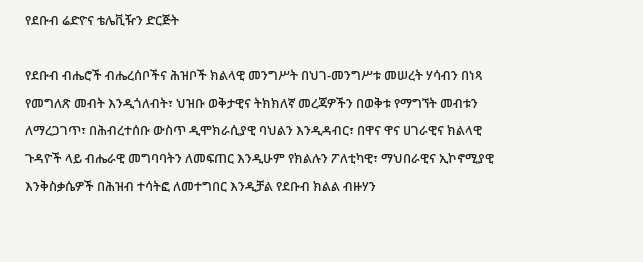የደቡብ ሬድዮና ቴሌቪዥን ድርጅት

የደቡብ ብሔሮች ብሔረሰቦችና ሕዝቦች ክልላዊ መንግሥት በህገ-መንግሥቱ መሠረት ሃሳብን በነጻ የመግለጽ መብት እንዲጎለብት፣ ህዝቡ ወቅታዊና ትክክለኛ መረጃዎችን በወቅቱ የማግኘት መብቱን ለማረጋገጥ፣ በሕብረተሰቡ ውስጥ ዲሞክራሲያዊ ባህልን እንዲዳብር፣ በዋና ዋና ሀገራዊና ክልላዊ ጉዳዮች ላይ ብሔራዊ መግባባትን ለመፍጠር እንዲሁም የክልሉን ፖለቲካዊ፣ ማህበራዊና ኢኮኖሚያዊ እንቅስቃሴዎች በሕዝብ ተሳትፎ ለመተግበር እንዲቻል የደቡብ ክልል ብዙሃን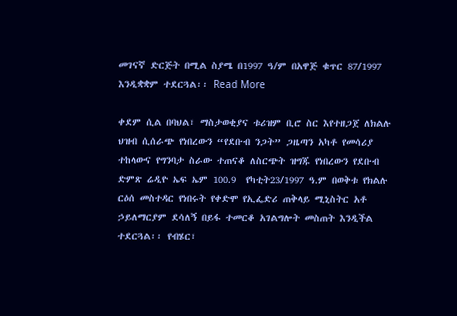መገናኛ ድርጅት በሚል ስያሜ በ1997 ዓ/ም በአዋጅ ቁጥር 87/1997 እንዲቋቋም ተደርጓል፡፡ Read More

ቀደም ሲል በባህል፣ ማስታወቂያና ቱሪዝም ቢሮ ስር እየተዘጋጀ ለክልሉ ህዝብ ሲሰራጭ የነበረውን “የደቡብ ንጋት” ጋዜጣን አካቶ የመሳሪያ ተከላውና የግንባታ ስራው ተጠናቆ ለስርጭት ዝግጁ የነበረውን የደቡብ ድምጽ ሬዲዮ ኤፍ ኤም 100.9  የካቲት23/1997 ዓ.ም በወቅቱ የክልሉ ርዕሰ መስተዳር የነበሩት የቀድሞ የኢፌድሪ ጠቅላይ ሚኒስትር አቶ ኃይለማርያም ደሳለኝ በይፋ ተመርቆ አገልግሎት መስጠት እንዲችል ተደርጓል፡፡ የብሄር፣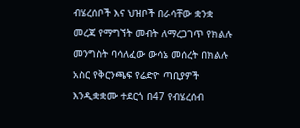ብሄረሰቦች እና ህዝቦች በራሳቸው ቋንቋ መረጃ የማግኘት መብት ለማረጋገጥ የክልሉ መንግስት ባሳለፈው ውሳኔ መሰረት በክልሉ አስር የቅርንጫፍ የሬድዮ ጣቢያዎች እንዲቋቋሙ ተደርጎ በ47 የብሄረሰብ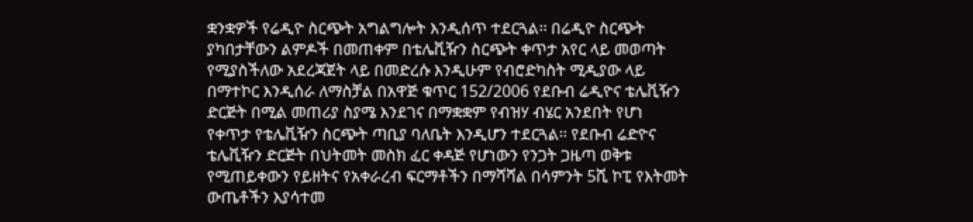ቋንቋዎች የሬዲዮ ስርጭት አግልግሎት እንዲሰጥ ተደርጓል፡፡ በሬዲዮ ስርጭት ያካበታቸውን ልምዶች በመጠቀም በቴሌቪዥን ስርጭት ቀጥታ አየር ላይ መወጣት የሚያስችለው አደረጃጀት ላይ በመድረሱ እንዲሁም የብሮድካስት ሚዲያው ላይ በማተኮር እንዲሰራ ለማስቻል በአዋጅ ቁጥር 152/2006 የደቡብ ሬዲዮና ቴሌቪዥን ድርጅት በሚል መጠሪያ ስያሜ እንደገና በማቋቋም የብዝሃ ብሄር አንደበት የሆነ የቀጥታ የቴሌቪዥን ስርጭት ጣቢያ ባለቤት እንዲሆን ተደርጓል፡፡ የደቡብ ሬድዮና ቴሌቪዥን ድርጅት በህትመት መስክ ፈር ቀዳጅ የሆነውን የንጋት ጋዜጣ ወቅቱ የሚጠይቀውን የይዘትና የአቀራረብ ፍርማቶችን በማሻሻል በሳምንት 5ሺ ኮፒ የእትመት ውጤቶችን እያሳተመ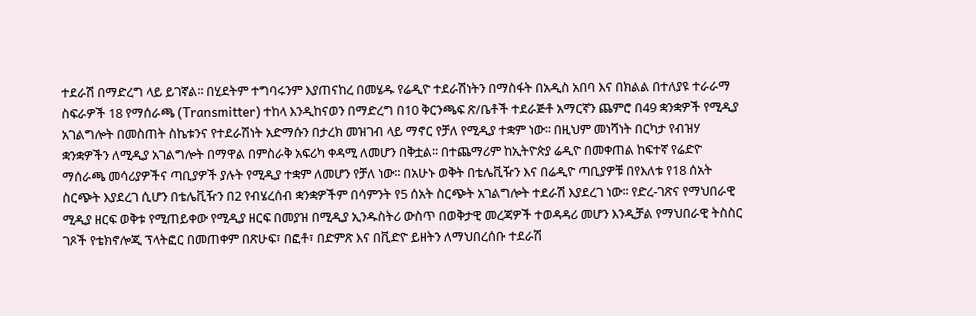ተደራሽ በማድረግ ላይ ይገኛል፡፡ በሂደትም ተግባሩንም እያጠናከረ በመሄዱ የሬዲዮ ተደራሽነትን በማስፋት በአዲስ አበባ እና በክልል በተለያዩ ተራራማ ስፍራዎች 18 የማሰራጫ (Transmitter) ተከላ እንዲከናወን በማድረግ በ10 ቅርንጫፍ ጽ/ቤቶች ተደራጅቶ አማርኛን ጨምሮ በ49 ቋንቋዎች የሚዲያ አገልግሎት በመስጠት ስኬቱንና የተደራሽነት አድማሱን በታረክ መዝገብ ላይ ማኖር የቻለ የሚዲያ ተቋም ነው፡፡ በዚህም መነሻነት በርካታ የብዝሃ ቋንቋዎችን ለሚዲያ አገልግሎት በማዋል በምስራቅ አፍሪካ ቀዳሚ ለመሆን በቅቷል፡፡ በተጨማሪም ከኢትዮጵያ ሬዲዮ በመቀጠል ከፍተኛ የሬድዮ ማሰራጫ መሳሪያዎችና ጣቢያዎች ያሉት የሚዲያ ተቋም ለመሆን የቻለ ነው፡፡ በአሁኑ ወቅት በቴሌቪዥን እና በሬዲዮ ጣቢያዎቹ በየእለቱ የ18 ሰአት ስርጭት እያደረገ ሲሆን በቴሌቪዥን በ2 የብሄረሰብ ቋንቋዎችም በሳምንት የ5 ሰአት ስርጭት አገልግሎት ተደራሽ እያደረገ ነው፡፡ የድረ-ገጽና የማህበራዊ ሚዲያ ዘርፍ ወቅቱ የሚጠይቀው የሚዲያ ዘርፍ በመያዝ በሚዲያ ኢንዱስትሪ ውስጥ በወቅታዊ መረጃዎች ተወዳዳሪ መሆን እንዲቻል የማህበራዊ ትስስር ገጾች የቴክኖሎጂ ፕላትፎር በመጠቀም በጽሁፍ፣ በፎቶ፣ በድምጽ እና በቪድዮ ይዘትን ለማህበረሰቡ ተደራሽ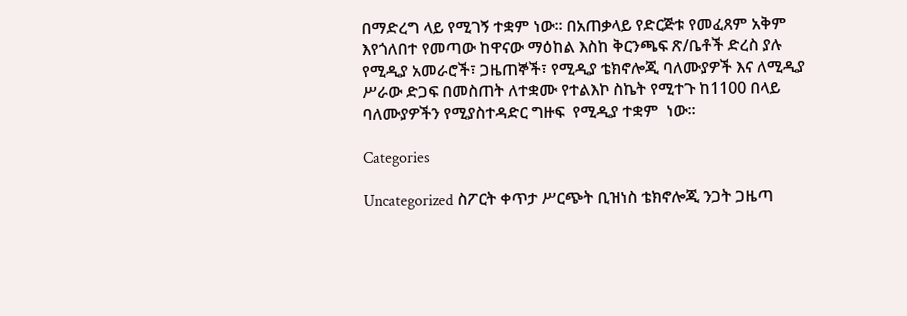በማድረግ ላይ የሚገኝ ተቋም ነው፡፡ በአጠቃላይ የድርጅቱ የመፈጸም አቅም እየጎለበተ የመጣው ከዋናው ማዕከል እስከ ቅርንጫፍ ጽ/ቤቶች ድረስ ያሉ የሚዲያ አመራሮች፣ ጋዜጠኞች፣ የሚዲያ ቴክኖሎጂ ባለሙያዎች እና ለሚዲያ ሥራው ድጋፍ በመስጠት ለተቋሙ የተልእኮ ስኬት የሚተጉ ከ1100 በላይ ባለሙያዎችን የሚያስተዳድር ግዙፍ  የሚዲያ ተቋም  ነው፡፡

Categories

Uncategorized ስፖርት ቀጥታ ሥርጭት ቢዝነስ ቴክኖሎጂ ንጋት ጋዜጣ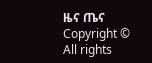ዜና ጤና
Copyright © All rights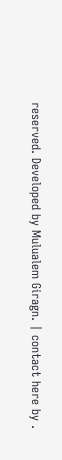reserved. Developed by Mulualem Giragn. | contact here by .